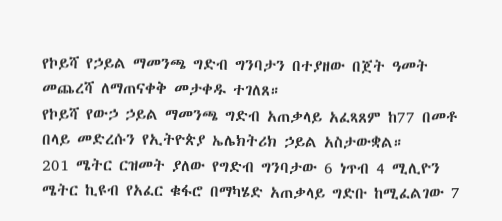የኮይሻ የኃይል ማመንጫ ግድብ ግንባታን በተያዘው በጀት ዓመት መጨረሻ ለማጠናቀቅ መታቀዱ ተገለጸ።
የኮይሻ የውኃ ኃይል ማመንጫ ግድብ አጠቃላይ አፈጻጸም ከ77 በመቶ በላይ መድረሱን የኢትዮጵያ ኤሌክትሪክ ኃይል አስታውቋል።
201 ሜትር ርዝመት ያለው የግድብ ግንባታው 6 ነጥብ 4 ሚሊዮን ሜትር ኪዩብ የአፈር ቁፋሮ በማካሄድ አጠቃላይ ግድቡ ከሚፈልገው 7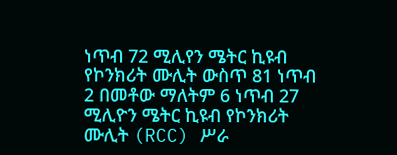ነጥብ 72 ሚሊየን ሜትር ኪዩብ የኮንክሪት ሙሊት ውስጥ 81 ነጥብ 2 በመቶው ማለትም 6 ነጥብ 27 ሚሊዮን ሜትር ኪዩብ የኮንክሪት ሙሊት (RCC) ሥራ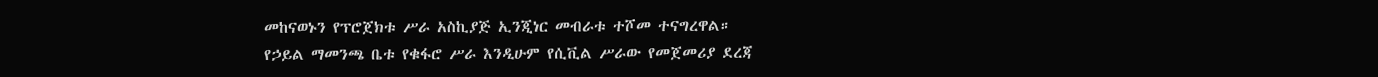መከናወኑን የፕሮጀክቱ ሥራ አስኪያጅ ኢንጂነር መብራቱ ተሾመ ተናግረዋል።
የኃይል ማመንጫ ቤቱ የቁፋሮ ሥራ እንዲሁም የሲቪል ሥራው የመጀመሪያ ደረጃ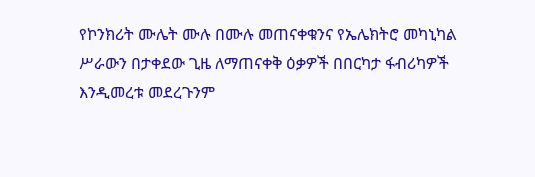የኮንክሪት ሙሌት ሙሉ በሙሉ መጠናቀቁንና የኤሌክትሮ መካኒካል ሥራውን በታቀደው ጊዜ ለማጠናቀቅ ዕቃዎች በበርካታ ፋብሪካዎች እንዲመረቱ መደረጉንም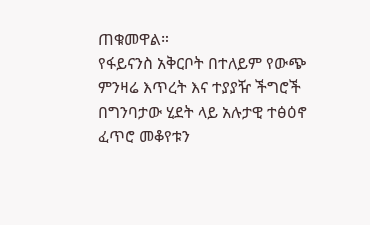ጠቁመዋል።
የፋይናንስ አቅርቦት በተለይም የውጭ ምንዛሬ እጥረት እና ተያያዥ ችግሮች በግንባታው ሂደት ላይ አሉታዊ ተፅዕኖ ፈጥሮ መቆየቱን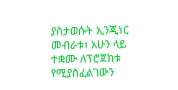ያስታወሱት ኢንጂነር መብራቱ፣ አሁን ላይ ተቋሙ ለፕሮጀክቱ የሚያስፈልገውን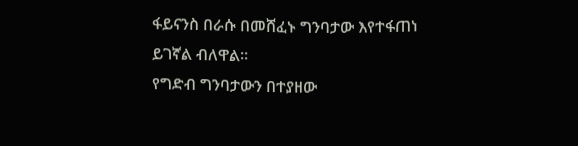ፋይናንስ በራሱ በመሸፈኑ ግንባታው እየተፋጠነ ይገኛል ብለዋል።
የግድብ ግንባታውን በተያዘው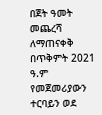በጀት ዓመት መጨረሻ ለማጠናቀቅ በጥቅምት 2021 ዓ.ም የመጀመሪያውን ተርባይን ወደ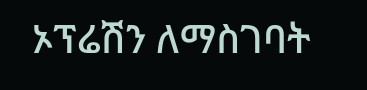ኦፕሬሽን ለማስገባት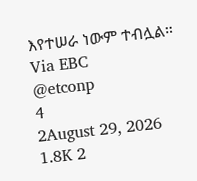እየተሠራ ነውም ተብሏል።
Via EBC
@etconp
4
2August 29, 2026 1.8K 2